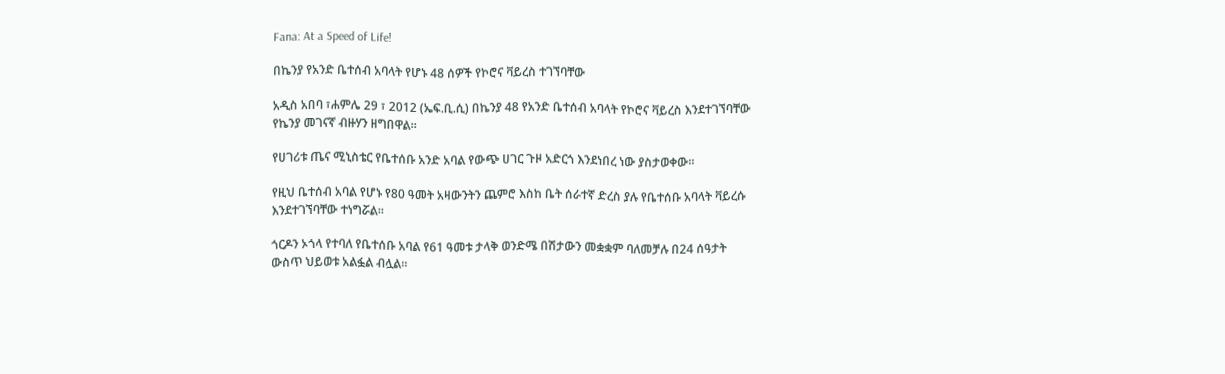Fana: At a Speed of Life!

በኬንያ የአንድ ቤተሰብ አባላት የሆኑ 48 ሰዎች የኮሮና ቫይረስ ተገኘባቸው

አዲስ አበባ ፣ሐምሌ 29 ፣ 2012 (ኤፍ.ቢ.ሲ) በኬንያ 48 የአንድ ቤተሰብ አባላት የኮሮና ቫይረስ እንደተገኘባቸው የኬንያ መገናኛ ብዙሃን ዘግበዋል።

የሀገሪቱ ጤና ሚኒስቴር የቤተሰቡ አንድ አባል የውጭ ሀገር ጉዞ አድርጎ እንደነበረ ነው ያስታወቀው።

የዚህ ቤተሰብ አባል የሆኑ የ80 ዓመት አዛውንትን ጨምሮ እስከ ቤት ሰራተኛ ድረስ ያሉ የቤተሰቡ አባላት ቫይረሱ እንደተገኘባቸው ተነግሯል።

ጎርዶን ኦጎላ የተባለ የቤተሰቡ አባል የ61 ዓመቱ ታላቅ ወንድሜ በሽታውን መቋቋም ባለመቻሉ በ24 ሰዓታት ውስጥ ህይወቱ አልፏል ብሏል።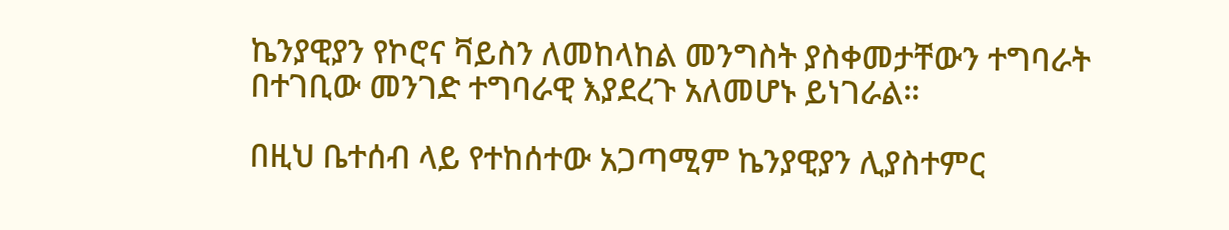ኬንያዊያን የኮሮና ቫይስን ለመከላከል መንግስት ያስቀመታቸውን ተግባራት በተገቢው መንገድ ተግባራዊ እያደረጉ አለመሆኑ ይነገራል።

በዚህ ቤተሰብ ላይ የተከሰተው አጋጣሚም ኬንያዊያን ሊያስተምር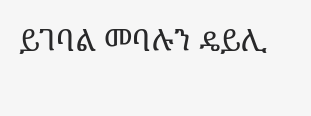ይገባል መባሉን ዴይሊ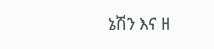ኔሽን እና ዘ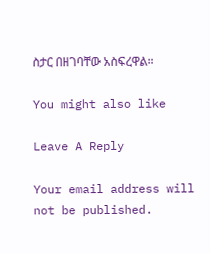ስታር በዘገባቸው አስፍረዋል።

You might also like

Leave A Reply

Your email address will not be published.